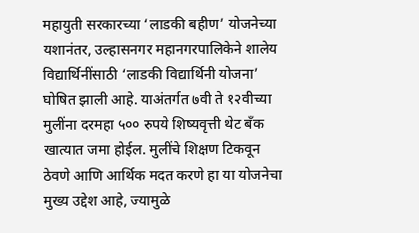महायुती सरकारच्या ‘लाडकी बहीण’ योजनेच्या यशानंतर, उल्हासनगर महानगरपालिकेने शालेय विद्यार्थिनींसाठी ‘लाडकी विद्यार्थिनी योजना’ घोषित झाली आहे. याअंतर्गत ७वी ते १२वीच्या मुलींना दरमहा ५०० रुपये शिष्यवृत्ती थेट बँक खात्यात जमा होईल. मुलींचे शिक्षण टिकवून ठेवणे आणि आर्थिक मदत करणे हा या योजनेचा मुख्य उद्देश आहे, ज्यामुळे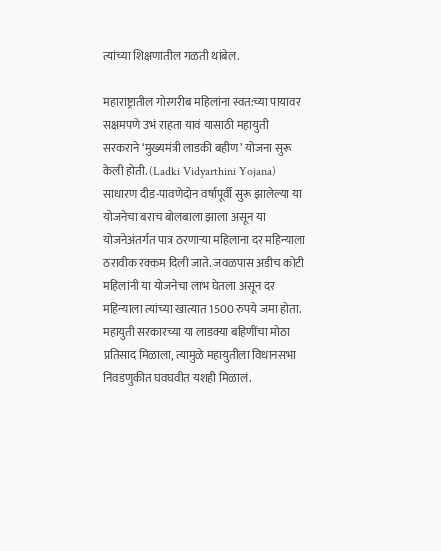त्यांच्या शिक्षणातील गळती थांबेल.

महाराष्ट्रातील गोरगरीब महिलांना स्वत:च्या पायावर सक्षमपणे उभं राहता यावं यासाठी महायुती सरकराने ‘मुख्यमंत्री लाडकी बहीण’ योजना सुरू केली होती. (Ladki Vidyarthini Yojana) साधारण दीड-पावणेदोन वर्षापूर्वी सुरू झालेल्या या योजनेचा बराच बोलबाला झाला असून या योजनेअंतर्गत पात्र ठरणाऱ्या महिलाना दर महिन्याला ठरावीक रक्कम दिली जाते. जवळपास अडीच कोटी महिलांनी या योजनेचा लाभ घेतला असून दर महिन्याला त्यांच्या खात्यात 1500 रुपये जमा होता. महायुती सरकारच्या या लाडक्या बहिणींचा मोठा प्रतिसाद मिळाला, त्यामुळे महायुतीला विधानसभा निवडणुकीत घवघवीत यशही मिळालं.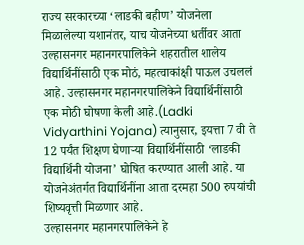राज्य सरकारच्या ‘लाडकी बहीण’ योजनेला मिळालेल्या यशानंतर, याच योजनेच्या धर्तीवर आता उल्हासनगर महानगरपालिकेने शहरातील शालेय विद्यार्थिनींसाठी एक मोठं, महत्वाकांक्षी पाऊल उचललं आहे. उल्हासनगर महानगरपालिकेने विद्यार्थिनींसाठी एक मोठी घोषणा केली आहे.(Ladki Vidyarthini Yojana) त्यानुसार, इयत्ता 7 वी ते 12 पर्यंत शिक्षण घेणाऱ्या विद्यार्थिनींसाठी ‘लाडकी विद्यार्थिनी योजना’ घोषित करण्यात आली आहे. या योजनेअंतर्गत विद्यार्थिनींना आता दरमहा 500 रुपयांची शिष्यवृत्ती मिळणार आहे.
उल्हासनगर महानगरपालिकेने हे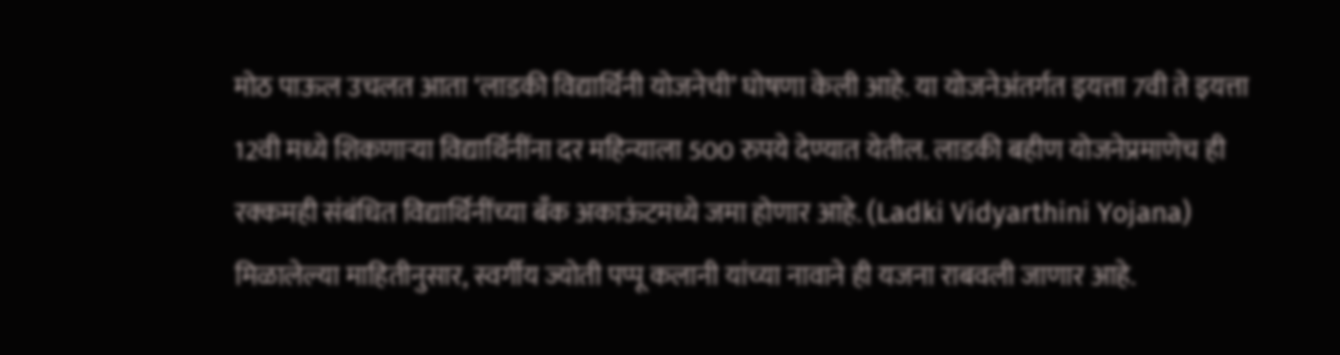मोठ पाऊल उचलत आता ‘लाडकी विद्यार्थिनी योजनेची’ घोषणा केली आहे. या योजनेअंतर्गत इयत्ता 7वी ते इयत्ता 12वी मध्ये शिकणाऱ्या विद्यार्थिनींना दर महिन्याला 500 रुपये देण्यात येतील. लाडकी बहीण योजनेप्रमाणेच ही रक्कमही संबंधित विद्यार्थिनींच्या बँक अकाऊंटमध्ये जमा होणार आहे. (Ladki Vidyarthini Yojana) मिळालेल्या माहितीनुसार, स्वर्गीय ज्योती पप्पू कलानी यांच्या नावाने ही यजना राबवली जाणार आहे.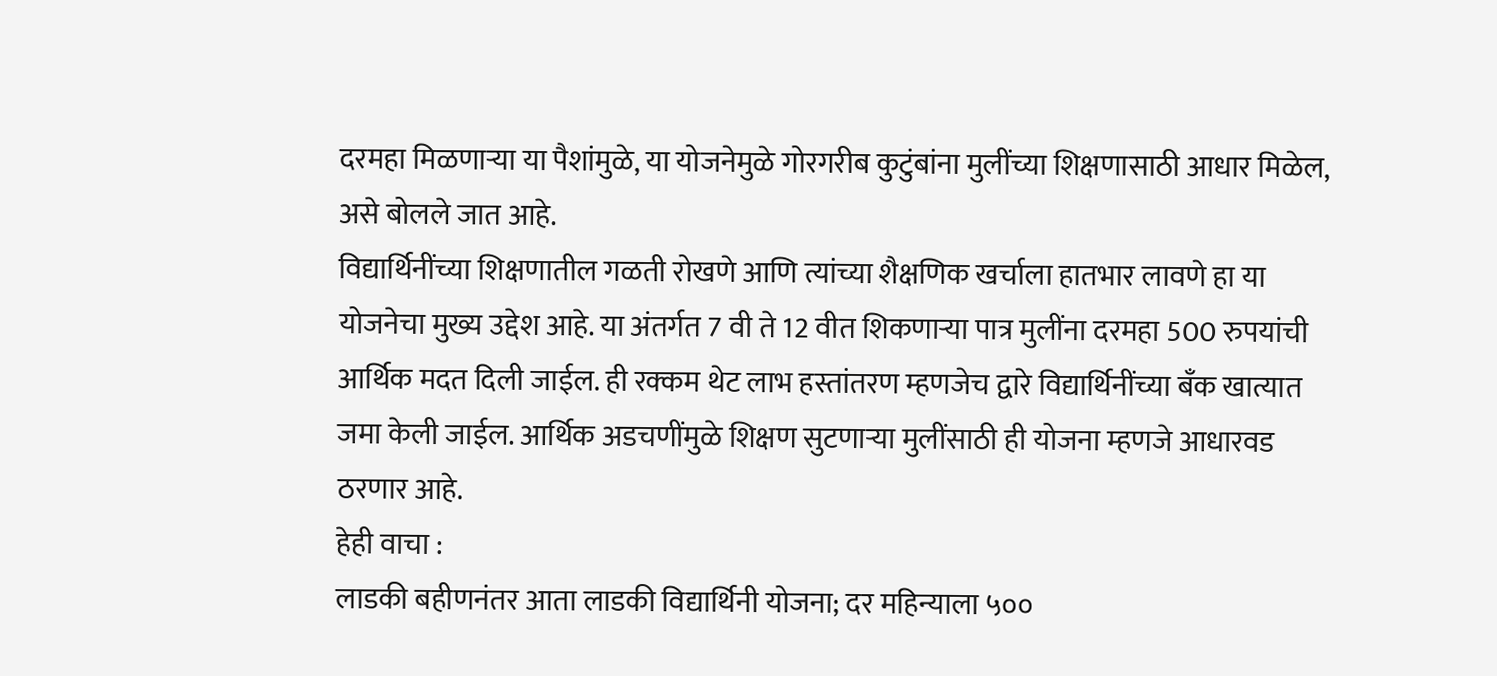दरमहा मिळणाऱ्या या पैशांमुळे, या योजनेमुळे गोरगरीब कुटुंबांना मुलींच्या शिक्षणासाठी आधार मिळेल, असे बोलले जात आहे.
विद्यार्थिनींच्या शिक्षणातील गळती रोखणे आणि त्यांच्या शैक्षणिक खर्चाला हातभार लावणे हा या योजनेचा मुख्य उद्देश आहे. या अंतर्गत 7 वी ते 12 वीत शिकणाऱ्या पात्र मुलींना दरमहा 500 रुपयांची आर्थिक मदत दिली जाईल. ही रक्कम थेट लाभ हस्तांतरण म्हणजेच द्वारे विद्यार्थिनींच्या बँक खात्यात जमा केली जाईल. आर्थिक अडचणींमुळे शिक्षण सुटणाऱ्या मुलींसाठी ही योजना म्हणजे आधारवड ठरणार आहे.
हेही वाचा :
लाडकी बहीणनंतर आता लाडकी विद्यार्थिनी योजना; दर महिन्याला ५००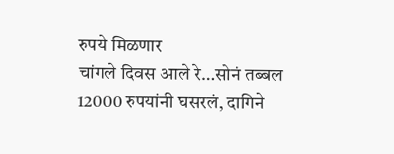रुपये मिळणार
चांगले दिवस आले रे…सोनं तब्बल 12000 रुपयांनी घसरलं, दागिने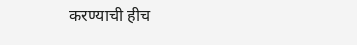करण्याची हीच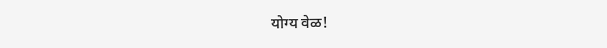योग्य वेळ!